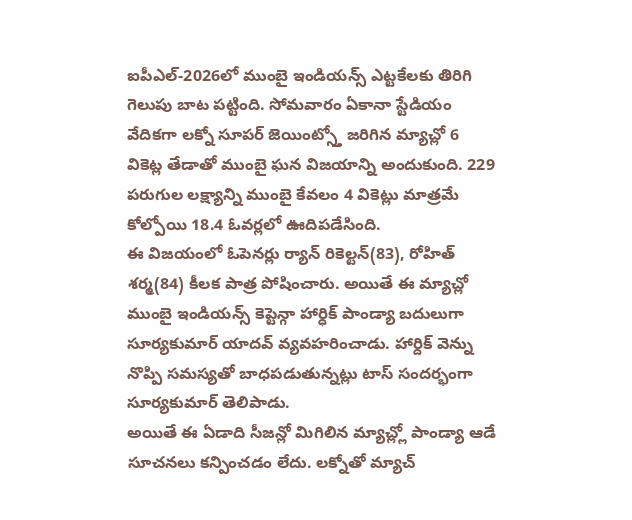ఐపీఎల్-2026లో ముంబై ఇండియన్స్ ఎట్టకేలకు తిరిగి గెలుపు బాట పట్టింది. సోమవారం ఏకానా స్టేడియం వేదికగా లక్నో సూపర్ జెయింట్స్తో జరిగిన మ్యాచ్లో 6 వికెట్ల తేడాతో ముంబై ఘన విజయాన్ని అందుకుంది. 229 పరుగుల లక్ష్యాన్ని ముంబై కేవలం 4 వికెట్లు మాత్రమే కోల్పోయి 18.4 ఓవర్లలో ఊదిపడేసింది.
ఈ విజయంలో ఓపెనర్లు ర్యాన్ రికెల్టన్(83), రోహిత్ శర్మ(84) కీలక పాత్ర పోషించారు. అయితే ఈ మ్యాచ్లో ముంబై ఇండియన్స్ కెప్టెన్గా హార్ధిక్ పాండ్యా బదులుగా సూర్యకుమార్ యాదవ్ వ్యవహరించాడు. హార్దిక్ వెన్ను నొప్పి సమస్యతో బాధపడుతున్నట్లు టాస్ సందర్భంగా సూర్యకుమార్ తెలిపాడు.
అయితే ఈ ఏడాది సీజన్లో మిగిలిన మ్యాచ్ల్లో పాండ్యా ఆడే సూచనలు కన్పించడం లేదు. లక్నోతో మ్యాచ్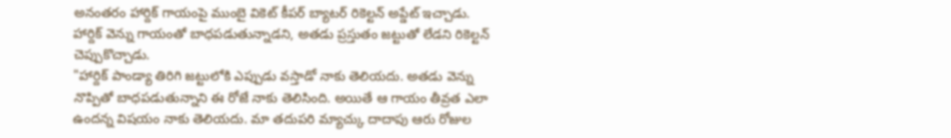అనంతరం హార్దిక్ గాయంపై ముంబై వికెట్ కీపర్ బ్యాటర్ రికెల్టన్ అప్డేట్ ఇచ్చాడు. హార్దిక్ వెన్ను గాయంతో బాధపడుతున్నాడని, అతడు ప్రస్తుతం జట్టుతో లేడని రికెల్టన్ చెప్పుకొచ్చాడు.
"హార్దిక్ పాండ్యా తిరిగి జట్టులోకి ఎప్పుడు వస్తాడో నాకు తెలియదు. అతడు వెన్ను నొప్పితో బాధపడుతున్నాని ఈ రోజే నాకు తెలిసింది. అయితే ఆ గాయం తీవ్రత ఎలా ఉందన్న విషయం నాకు తెలియదు. మా తదుపరి మ్యాచ్కు దాదాపు ఆరు రోజుల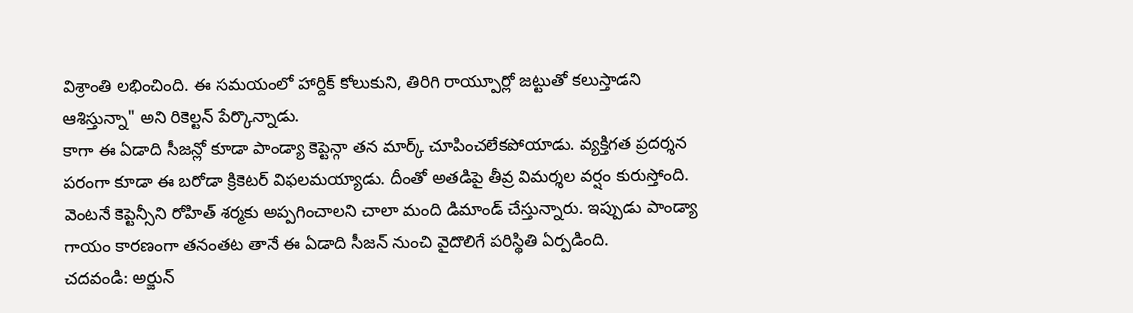విశ్రాంతి లభించింది. ఈ సమయంలో హార్దిక్ కోలుకుని, తిరిగి రాయ్పూర్లో జట్టుతో కలుస్తాడని ఆశిస్తున్నా" అని రికెల్టన్ పేర్కొన్నాడు.
కాగా ఈ ఏడాది సీజన్లో కూడా పాండ్యా కెప్టెన్గా తన మార్క్ చూపించలేకపోయాడు. వ్యక్తిగత ప్రదర్శన పరంగా కూడా ఈ బరోడా క్రికెటర్ విఫలమయ్యాడు. దీంతో అతడిపై తీవ్ర విమర్శల వర్షం కురుస్తోంది. వెంటనే కెప్టెన్సీని రోహిత్ శర్మకు అప్పగించాలని చాలా మంది డిమాండ్ చేస్తున్నారు. ఇప్పుడు పాండ్యా గాయం కారణంగా తనంతట తానే ఈ ఏడాది సీజన్ నుంచి వైదొలిగే పరిస్థితి ఏర్పడింది.
చదవండి: అర్జున్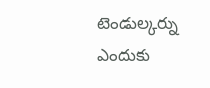టెండుల్కర్ను ఎందుకు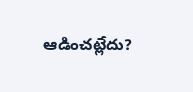ఆడించట్లేదు?